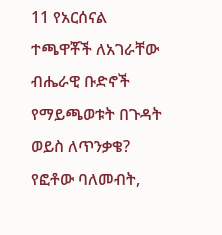11 የአርሰናል ተጫዋቾች ለአገራቸው ብሔራዊ ቡድኖች የማይጫወቱት በጉዳት ወይስ ለጥንቃቄ?
የፎቶው ባለመብት,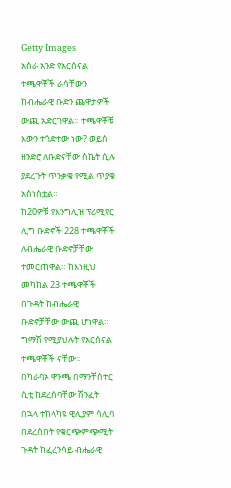Getty Images
አስራ አንድ የአርሰናል ተጫዋቾች ራሳቸውን ከብሔራዊ ቡድን ጨዋታዎች ውጪ አድርገዋል። ተጫዋቾቹ እውን ተጎድተው ነው? ወይስ ዘንድሮ ለቡድናቸው ስኬት ሲሉ ያደረጉት ጥንቃቄ የሚል ጥያቄ አስነስቷል።
ከ20ዎቹ የእንግሊዝ ፕሪሚየር ሊግ ቡድኖች 228 ተጫዋቾች ለብሔራዊ ቡድኖቻቸው ተመርጠዋል። ከእነዚህ መካከል 23 ተጫዋቾች በጉዳት ከብሔራዊ ቡድኖቻቸው ውጪ ሆነዋል። ግማሽ የሚያህሉት የአርሰናል ተጫዋቾች ናቸው።
በካራባኦ ዋንጫ በማንቸስተር ሲቲ ከደረሰባቸው ሽንፈት በኋላ ተከላካዩ ዊሊያም ሳሊባ በደረሰበት የቁርጭምጭሚት ጉዳት ከፈረንሳይ ብሔራዊ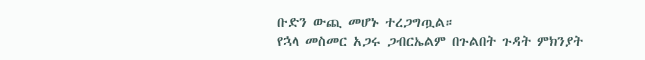ቡድን ውጪ መሆኑ ተረጋግጧል።
የኋላ መስመር አጋሩ ጋብርኤልም በጉልበት ጉዳት ምክንያት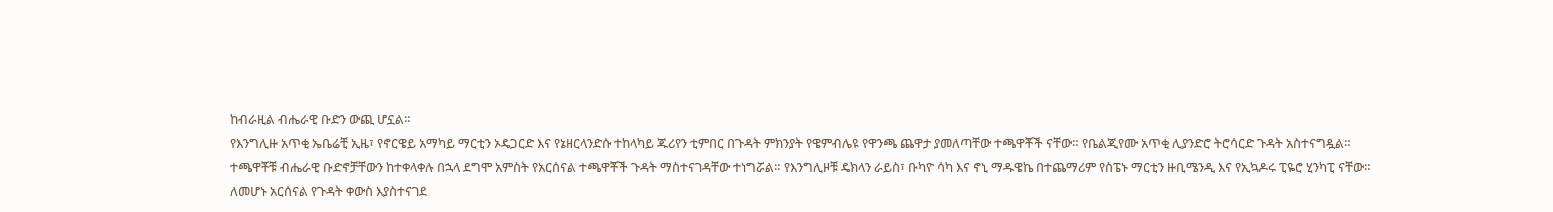ከብራዚል ብሔራዊ ቡድን ውጪ ሆኗል።
የእንግሊዙ አጥቂ ኤቤሬቺ ኢዜ፣ የኖርዌይ አማካይ ማርቲን ኦዴጋርድ እና የኔዘርላንድሱ ተከላካይ ጁሪየን ቲምበር በጉዳት ምክንያት የዌምብሌዩ የዋንጫ ጨዋታ ያመለጣቸው ተጫዋቾች ናቸው። የቤልጂየሙ አጥቂ ሊያንድሮ ትሮሳርድ ጉዳት አስተናግዷል።
ተጫዋቾቹ ብሔራዊ ቡድኖቻቸውን ከተቀላቀሉ በኋላ ደግሞ አምስት የአርሰናል ተጫዋቾች ጉዳት ማስተናገዳቸው ተነግሯል። የእንግሊዞቹ ዴክላን ራይስ፣ ቡካዮ ሳካ እና ኖኒ ማዱዌኬ በተጨማሪም የስፔኑ ማርቲን ዙቢሜንዲ እና የኢኳዶሩ ፒዬሮ ሂንካፒ ናቸው።
ለመሆኑ አርሰናል የጉዳት ቀውስ እያስተናገደ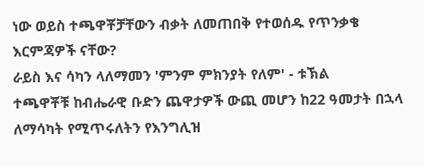ነው ወይስ ተጫዋቾቻቸውን ብቃት ለመጠበቅ የተወሰዱ የጥንቃቄ እርምጃዎች ናቸው?
ራይስ እና ሳካን ላለማመን 'ምንም ምክንያት የለም' - ቱኽል
ተጫዋቾቹ ከብሔራዊ ቡድን ጨዋታዎች ውጪ መሆን ከ22 ዓመታት በኋላ ለማሳካት የሚጥሩለትን የእንግሊዝ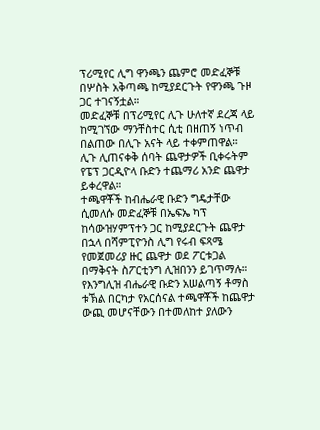ፕሪሚየር ሊግ ዋንጫን ጨምሮ መድፈኞቹ በሦስት አቅጣጫ ከሚያደርጉት የዋንጫ ጉዞ ጋር ተገናኝቷል።
መድፈኞቹ በፕሪሚየር ሊጉ ሁለተኛ ደረጃ ላይ ከሚገኘው ማንቸስተር ሲቲ በዘጠኝ ነጥብ በልጠው በሊጉ አናት ላይ ተቀምጠዋል። ሊጉ ሊጠናቀቅ ሰባት ጨዋታዎች ቢቀሩትም የፔፕ ጋርዲዮላ ቡድን ተጨማሪ አንድ ጨዋታ ይቀረዋል።
ተጫዋቾች ከብሔራዊ ቡድን ግዴታቸው ሲመለሱ መድፈኞቹ በኤፍኤ ካፕ ከሳውዝሃምፕተን ጋር ከሚያደርጉት ጨዋታ በኋላ በሻምፒዮንስ ሊግ የሩብ ፍጻሜ የመጀመሪያ ዙር ጨዋታ ወደ ፖርቱጋል በማቅናት ስፖርቲንግ ሊዝበንን ይገጥማሉ።
የእንግሊዝ ብሔራዊ ቡድን አሠልጣኝ ቶማስ ቱኽል በርካታ የአርሰናል ተጫዋቾች ከጨዋታ ውጪ መሆናቸውን በተመለከተ ያለውን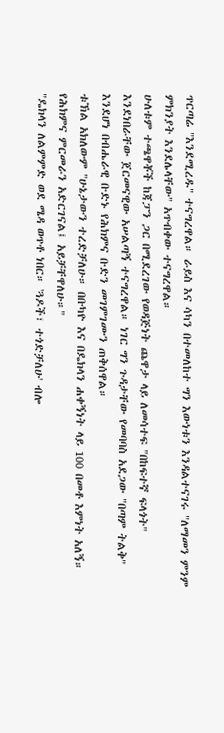ጥርጣሬ "እንደሚረዱ" ተናግረዋል። ራይስ እና ሳካን በተመለከተ ግን እውነቱን እንዳልተናገሩ "ለማመን ምንም ምክንያት እንደሌላቸው" አጥብቀው ተናግረዋል።
ሁለቱም ተጫዋቾች ከጃፓን ጋር በሚደረገው የወዳጅነት ጨዋታ ላይ ለመሳተፍ "በከፍተኛ ፍላጎት" እንደነበራቸው ጀርመናዊው አሠልጣኝ ተናግረዋል። ነገር ግን ጉዳታቸው የመባባስ አደጋው "በጣም ትልቅ" እንደሆነ በብሔራዊ ቡድኑ የሕክምና ቡድን መገምገሙን ጠቅሰዋል።
ቱኽል አክለውም "ሁኔታውን ተረድቻለሁ። በቡካዮ እና በዴክላን ሐቀኝነት ላይ 100 በመቶ እምነት አለኝ። የሕክምና ምርመራን አድርገናል፤ አይቻቸዋለሁ።"
"ዴክላን ለልምምድ ወደ ሜዳ ወጥቶ ነበር። 'ጓዶች፣ ተጎድቻለሁ' ብሎ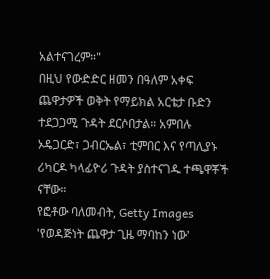አልተናገረም።"
በዚህ የውድድር ዘመን በዓለም አቀፍ ጨዋታዎች ወቅት የማይክል አርቴታ ቡድን ተደጋጋሚ ጉዳት ደርሶበታል። አምበሉ ኦዴጋርድ፣ ጋብርኤል፣ ቲምበር እና የጣሊያኑ ሪካርዶ ካላፊዮሪ ጉዳት ያስተናገዱ ተጫዋቾች ናቸው።
የፎቶው ባለመብት, Getty Images
'የወዳጅነት ጨዋታ ጊዜ ማባከን ነው'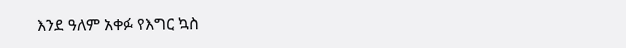እንደ ዓለም አቀፉ የእግር ኳስ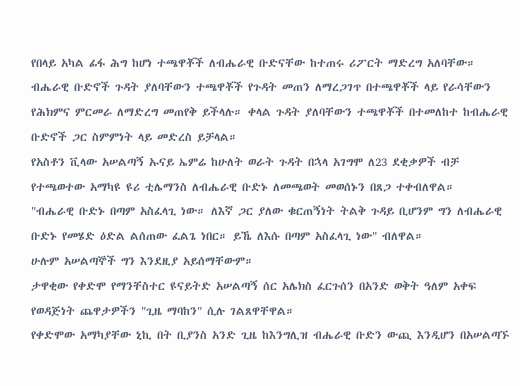የበላይ አካል ፊፋ ሕግ ከሆነ ተጫዋቾች ለብሔራዊ ቡድናቸው ከተጠሩ ሪፖርት ማድረግ አለባቸው።
ብሔራዊ ቡድኖች ጉዳት ያለባቸውን ተጫዋቾች የጉዳት መጠን ለማረጋገጥ በተጫዋቾች ላይ የራሳቸውን የሕክምና ምርመራ ለማድረግ መጠየቅ ይችላሉ። ቀላል ጉዳት ያለባቸውን ተጫዋቾች በተመለከተ ከብሔራዊ ቡድኖች ጋር ስምምነት ላይ መድረስ ይቻላል።
የአስቶን ቪላው አሠልጣኝ ኡናይ ኤምሬ ከሁለት ወራት ጉዳት በኋላ አገግሞ ለ23 ደቂቃዎች ብቻ የተጫወተው አማካዩ ዩሪ ቲሌማንስ ለብሔራዊ ቡድኑ ለመጫወት መወሰኑን በጸጋ ተቀብለዋል።
"ብሔራዊ ቡድኑ በጣም አስፈላጊ ነው። ለእኛ ጋር ያለው ቁርጠኝነት ትልቅ ጉዳይ ቢሆንም ግን ለብሔራዊ ቡድኑ የመሄድ ዕድል ልሰጠው ፈልጌ ነበር። ይኼ ለእሱ በጣም አስፈላጊ ነው" ብለዋል።
ሁሉም አሠልጣኞች ግን እንደዚያ አይሰማቸውም።
ታዋቂው የቀድሞ የማንቸስተር ዩናይትድ አሠልጣኝ ሰር አሌክስ ፈርጉሰን በአንድ ወቅት ዓለም አቀፍ የወዳጅነት ጨዋታዎችን "ጊዜ ማባከን" ሲሉ ገልጸዋቸዋል።
የቀድሞው አማካያቸው ኒኪ በት ቢያንስ አንድ ጊዜ ከእንግሊዝ ብሔራዊ ቡድን ውጪ እንዲሆን በአሠልጣኙ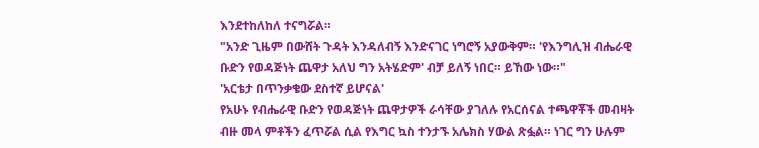እንደተከለከለ ተናግሯል።
"አንድ ጊዜም በውሸት ጉዳት እንዳለብኝ እንድናገር ነግሮኝ አያውቅም። 'የእንግሊዝ ብሔራዊ ቡድን የወዳጅነት ጨዋታ አለህ ግን አትሄድም' ብቻ ይለኝ ነበር። ይኸው ነው።"
'አርቴታ በጥንቃቄው ደስተኛ ይሆናል'
የአሁኑ የብሔራዊ ቡድን የወዳጅነት ጨዋታዎች ራሳቸው ያገለሉ የአርሰናል ተጫዋቾች መብዛት ብዙ መላ ምቶችን ፈጥሯል ሲል የእግር ኳስ ተንታኙ አሌክስ ሃውል ጽፏል። ነገር ግን ሁሉም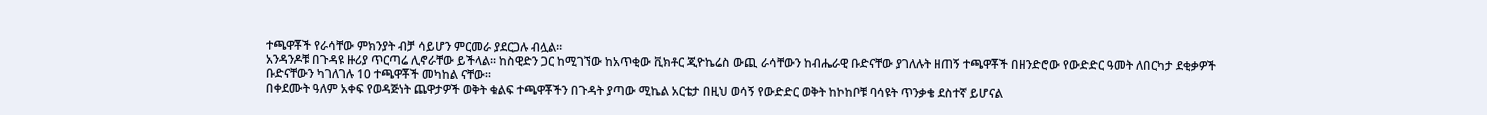ተጫዋቾች የራሳቸው ምክንያት ብቻ ሳይሆን ምርመራ ያደርጋሉ ብሏል።
አንዳንዶቹ በጉዳዩ ዙሪያ ጥርጣሬ ሊኖራቸው ይችላል። ከስዊድን ጋር ከሚገኘው ከአጥቂው ቪክቶር ጂዮኬሬስ ውጪ ራሳቸውን ከብሔራዊ ቡድናቸው ያገለሉት ዘጠኝ ተጫዋቾች በዘንድሮው የውድድር ዓመት ለበርካታ ደቂቃዎች ቡድናቸውን ካገለገሉ 10 ተጫዋቾች መካከል ናቸው።
በቀደሙት ዓለም አቀፍ የወዳጅነት ጨዋታዎች ወቅት ቁልፍ ተጫዋቾችን በጉዳት ያጣው ሚኬል አርቴታ በዚህ ወሳኝ የውድድር ወቅት ከኮከቦቹ ባሳዩት ጥንቃቄ ደስተኛ ይሆናል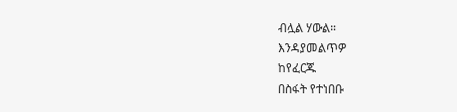ብሏል ሃውል።
እንዳያመልጥዎ
ከየፈርጁ
በስፋት የተነበቡ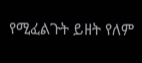የሚፈልጉት ይዘት የለም